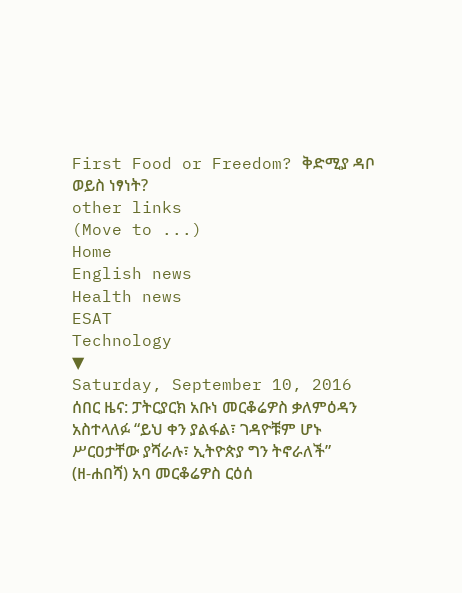First Food or Freedom? ቅድሚያ ዳቦ ወይስ ነፃነት?
other links
(Move to ...)
Home
English news
Health news
ESAT
Technology
▼
Saturday, September 10, 2016
ሰበር ዜና: ፓትርያርክ አቡነ መርቆሬዎስ ቃለምዕዳን አስተላለፉ “ይህ ቀን ያልፋል፣ ገዳዮቹም ሆኑ ሥርዐታቸው ያሻራሉ፣ ኢትዮጵያ ግን ትኖራለች”
(ዘ-ሐበሻ) አባ መርቆሬዎስ ርዕሰ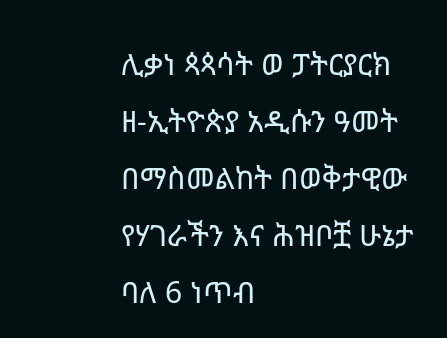ሊቃነ ጳጳሳት ወ ፓትርያርክ ዘ-ኢትዮጵያ አዲሱን ዓመት በማስመልከት በወቅታዊው የሃገራችን እና ሕዝቦቿ ሁኔታ ባለ 6 ነጥብ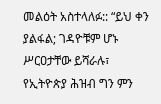መልዕት አስተላለፉ:: “ይህ ቀን ያልፋል; ገዳዮቹም ሆኑ ሥርዐታቸው ይሻራሉ፣ የኢትዮጵያ ሕዝብ ግን ምን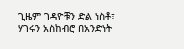ጊዜም ገዳዮቹን ድል ነስቶ፣ ሃገሩን አስከብሮ በአንድነት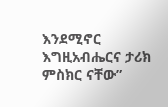እንደሚኖር እግዚአብሔርና ታሪክ ምስክር ናቸው”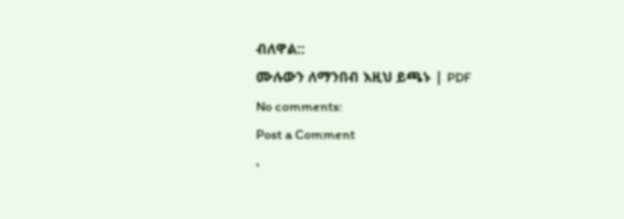ብለዋል::
ሙሉውን ለማንበብ እዚህ ይጫኑ | PDF
No comments:
Post a Comment
‹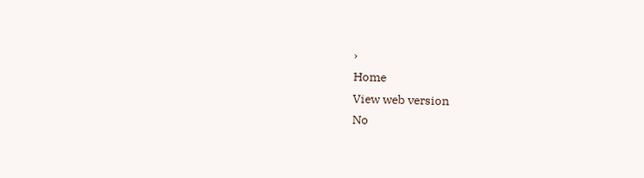›
Home
View web version
No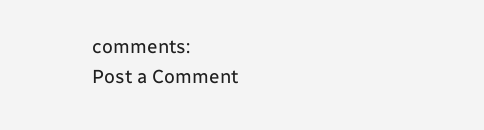comments:
Post a Comment